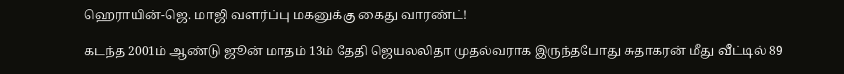ஹெராயின்-ஜெ. மாஜி வளர்ப்பு மகனுக்கு கைது வாரண்ட்!

கடந்த 2001ம் ஆண்டு ஜூன் மாதம் 13ம் தேதி ஜெயலலிதா முதல்வராக இருந்தபோது சுதாகரன் மீது வீட்டில் 89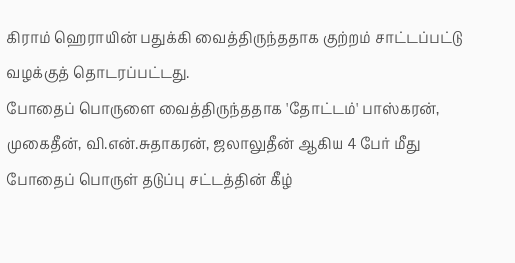கிராம் ஹெராயின் பதுக்கி வைத்திருந்ததாக குற்றம் சாட்டப்பட்டு வழக்குத் தொடரப்பட்டது.
போதைப் பொருளை வைத்திருந்ததாக 'தோட்டம்' பாஸ்கரன், முகைதீன், வி.என்.சுதாகரன், ஜலாலுதீன் ஆகிய 4 பேர் மீது போதைப் பொருள் தடுப்பு சட்டத்தின் கீழ்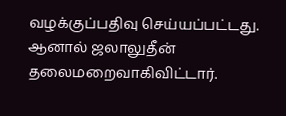வழக்குப்பதிவு செய்யப்பட்டது. ஆனால் ஜலாலுதீன் தலைமறைவாகிவிட்டார்.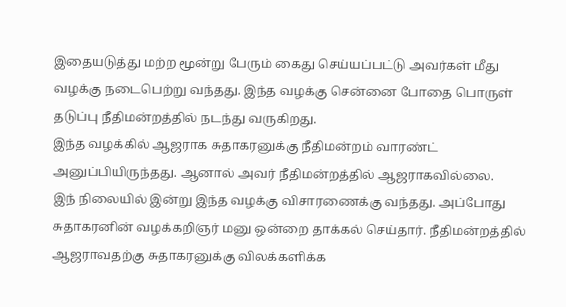இதையடுத்து மற்ற மூன்று பேரும் கைது செய்யப்பட்டு அவர்கள் மீது வழக்கு நடைபெற்று வந்தது. இந்த வழக்கு சென்னை போதை பொருள் தடுப்பு நீதிமன்றத்தில் நடந்து வருகிறது.
இந்த வழக்கில் ஆஜராக சுதாகரனுக்கு நீதிமன்றம் வாரண்ட் அனுப்பியிருந்தது. ஆனால் அவர் நீதிமன்றத்தில் ஆஜராகவில்லை.
இந் நிலையில் இன்று இந்த வழக்கு விசாரணைக்கு வந்தது. அப்போது சுதாகரனின் வழக்கறிஞர் மனு ஒன்றை தாக்கல் செய்தார். நீதிமன்றத்தில் ஆஜராவதற்கு சுதாகரனுக்கு விலக்களிக்க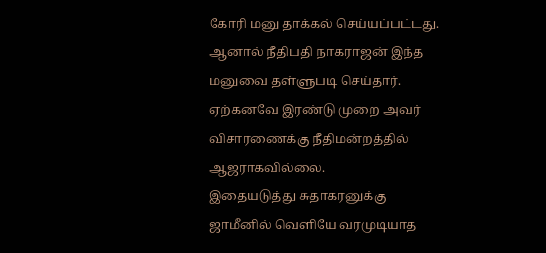கோரி மனு தாக்கல் செய்யப்பட்டது.
ஆனால் நீதிபதி நாகராஜன் இந்த மனுவை தள்ளுபடி செய்தார். ஏற்கனவே இரண்டு முறை அவர் விசாரணைக்கு நீதிமன்றத்தில் ஆஜராகவில்லை.
இதையடுத்து சுதாகரனுக்கு ஜாமீனில் வெளியே வரமுடியாத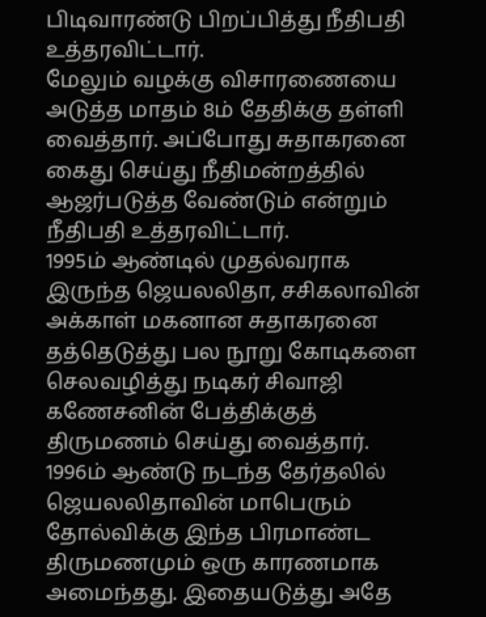பிடிவாரண்டு பிறப்பித்து நீதிபதி உத்தரவிட்டார்.
மேலும் வழக்கு விசாரணையை அடுத்த மாதம் 8ம் தேதிக்கு தள்ளி வைத்தார். அப்போது சுதாகரனை கைது செய்து நீதிமன்றத்தில் ஆஜர்படுத்த வேண்டும் என்றும் நீதிபதி உத்தரவிட்டார்.
1995ம் ஆண்டில் முதல்வராக இருந்த ஜெயலலிதா, சசிகலாவின் அக்காள் மகனான சுதாகரனை தத்தெடுத்து பல நூறு கோடிகளை செலவழித்து நடிகர் சிவாஜி கணேசனின் பேத்திக்குத் திருமணம் செய்து வைத்தார். 1996ம் ஆண்டு நடந்த தேர்தலில் ஜெயலலிதாவின் மாபெரும் தோல்விக்கு இந்த பிரமாண்ட திருமணமும் ஒரு காரணமாக அமைந்தது. இதையடுத்து அதே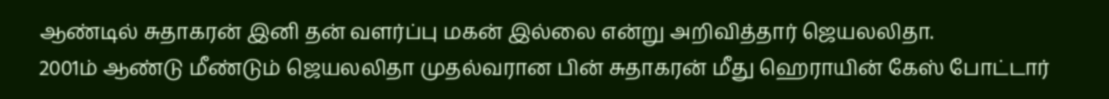ஆண்டில் சுதாகரன் இனி தன் வளர்ப்பு மகன் இல்லை என்று அறிவித்தார் ஜெயலலிதா.
2001ம் ஆண்டு மீண்டும் ஜெயலலிதா முதல்வரான பின் சுதாகரன் மீது ஹெராயின் கேஸ் போட்டார்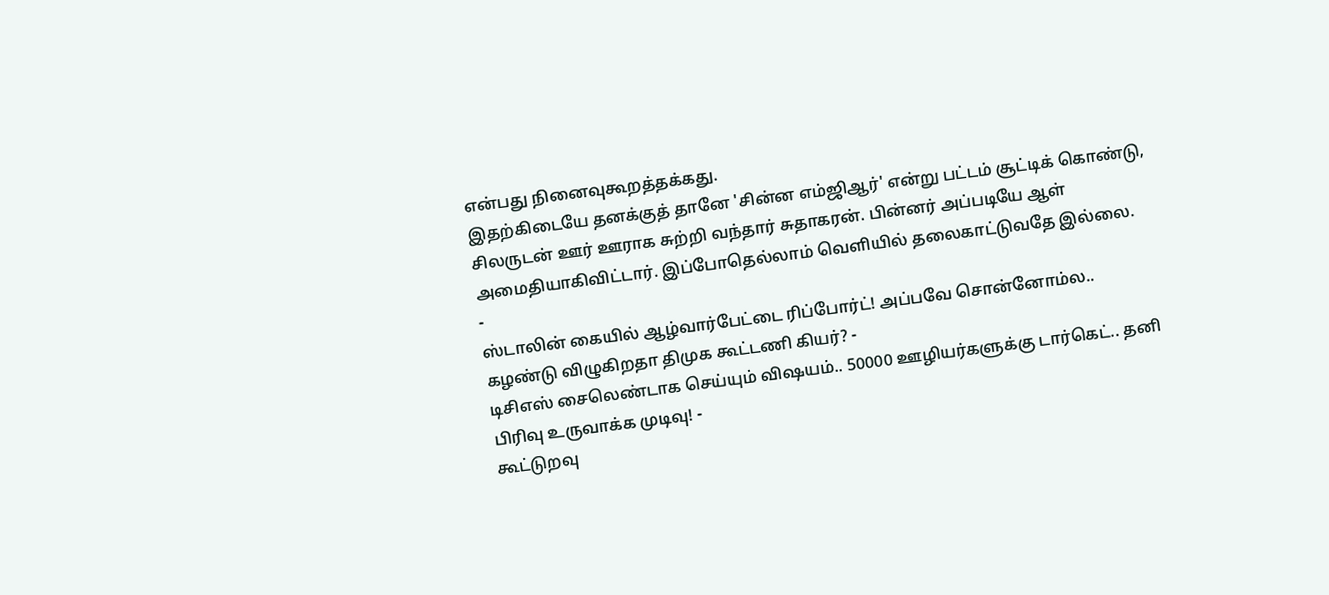என்பது நினைவுகூறத்தக்கது.
இதற்கிடையே தனக்குத் தானே 'சின்ன எம்ஜிஆர்' என்று பட்டம் சூட்டிக் கொண்டு, சிலருடன் ஊர் ஊராக சுற்றி வந்தார் சுதாகரன். பின்னர் அப்படியே ஆள் அமைதியாகிவிட்டார். இப்போதெல்லாம் வெளியில் தலைகாட்டுவதே இல்லை.
-
ஸ்டாலின் கையில் ஆழ்வார்பேட்டை ரிப்போர்ட்! அப்பவே சொன்னோம்ல.. கழண்டு விழுகிறதா திமுக கூட்டணி கியர்? -
டிசிஎஸ் சைலெண்டாக செய்யும் விஷயம்.. 50000 ஊழியர்களுக்கு டார்கெட்.. தனி பிரிவு உருவாக்க முடிவு! -
கூட்டுறவு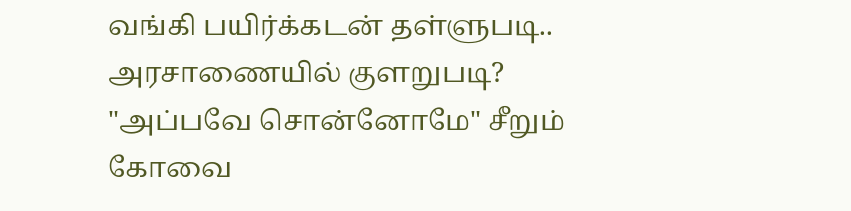வங்கி பயிர்க்கடன் தள்ளுபடி.. அரசாணையில் குளறுபடி? "அப்பவே சொன்னோமே" சீறும் கோவை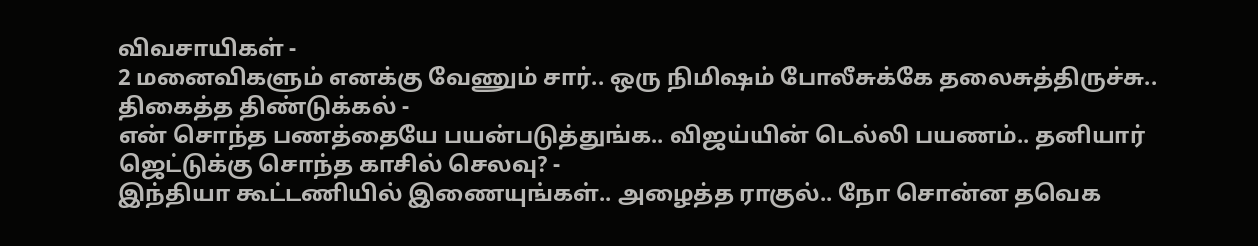விவசாயிகள் -
2 மனைவிகளும் எனக்கு வேணும் சார்.. ஒரு நிமிஷம் போலீசுக்கே தலைசுத்திருச்சு.. திகைத்த திண்டுக்கல் -
என் சொந்த பணத்தையே பயன்படுத்துங்க.. விஜய்யின் டெல்லி பயணம்.. தனியார் ஜெட்டுக்கு சொந்த காசில் செலவு? -
இந்தியா கூட்டணியில் இணையுங்கள்.. அழைத்த ராகுல்.. நோ சொன்ன தவெக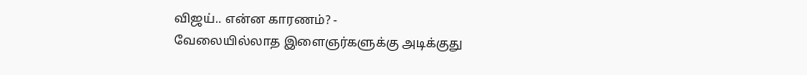விஜய்.. என்ன காரணம்? -
வேலையில்லாத இளைஞர்களுக்கு அடிக்குது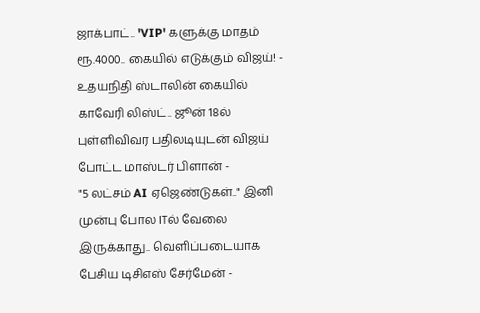ஜாக்பாட்.. 'VIP' களுக்கு மாதம் ரூ.4000.. கையில் எடுக்கும் விஜய்! -
உதயநிதி ஸ்டாலின் கையில் காவேரி லிஸ்ட்.. ஜூன் 18ல் புள்ளிவிவர பதிலடியுடன் விஜய் போட்ட மாஸ்டர் பிளான் -
"5 லட்சம் AI ஏஜெண்டுகள்.." இனி முன்பு போல ITல் வேலை இருக்காது.. வெளிப்படையாக பேசிய டிசிஎஸ் சேர்மேன் -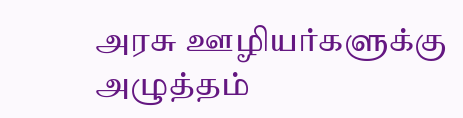அரசு ஊழியர்களுக்கு அழுத்தம்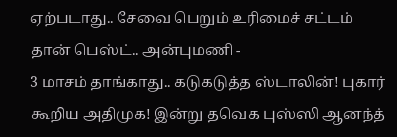ஏற்படாது.. சேவை பெறும் உரிமைச் சட்டம் தான் பெஸ்ட்.. அன்புமணி -
3 மாசம் தாங்காது.. கடுகடுத்த ஸ்டாலின்! புகார் கூறிய அதிமுக! இன்று தவெக புஸ்ஸி ஆனந்த்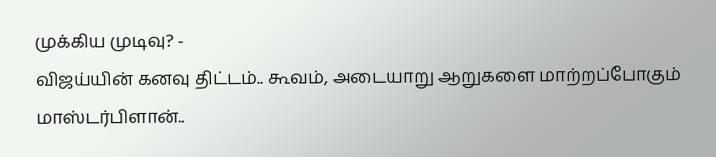முக்கிய முடிவு? -
விஜய்யின் கனவு திட்டம்.. கூவம், அடையாறு ஆறுகளை மாற்றப்போகும் மாஸ்டர்பிளான்..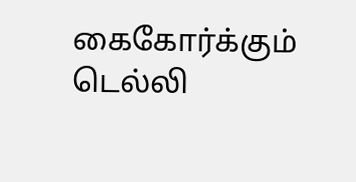கைகோர்க்கும் டெல்லி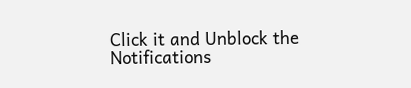Click it and Unblock the Notifications